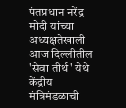पंतप्रधान नरेंद्र मोदी यांच्या अध्यक्षतेखाली आज दिल्लीतील 'सेवा तीर्थ' येथे केंद्रीय मंत्रिमंडळाची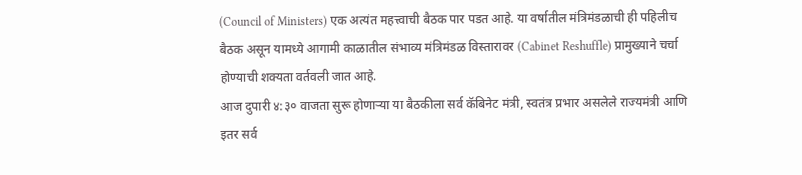(Council of Ministers) एक अत्यंत महत्त्वाची बैठक पार पडत आहे. या वर्षातील मंत्रिमंडळाची ही पहिलीच बैठक असून यामध्ये आगामी काळातील संभाव्य मंत्रिमंडळ विस्तारावर (Cabinet Reshuffle) प्रामुख्याने चर्चा होण्याची शक्यता वर्तवली जात आहे.
आज दुपारी ४:३० वाजता सुरू होणाऱ्या या बैठकीला सर्व कॅबिनेट मंत्री, स्वतंत्र प्रभार असलेले राज्यमंत्री आणि इतर सर्व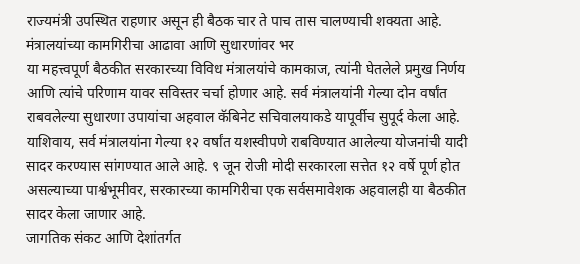राज्यमंत्री उपस्थित राहणार असून ही बैठक चार ते पाच तास चालण्याची शक्यता आहे.
मंत्रालयांच्या कामगिरीचा आढावा आणि सुधारणांवर भर
या महत्त्वपूर्ण बैठकीत सरकारच्या विविध मंत्रालयांचे कामकाज, त्यांनी घेतलेले प्रमुख निर्णय आणि त्यांचे परिणाम यावर सविस्तर चर्चा होणार आहे. सर्व मंत्रालयांनी गेल्या दोन वर्षांत राबवलेल्या सुधारणा उपायांचा अहवाल कॅबिनेट सचिवालयाकडे यापूर्वीच सुपूर्द केला आहे. याशिवाय, सर्व मंत्रालयांना गेल्या १२ वर्षांत यशस्वीपणे राबविण्यात आलेल्या योजनांची यादी सादर करण्यास सांगण्यात आले आहे. ९ जून रोजी मोदी सरकारला सत्तेत १२ वर्षे पूर्ण होत असल्याच्या पार्श्वभूमीवर, सरकारच्या कामगिरीचा एक सर्वसमावेशक अहवालही या बैठकीत सादर केला जाणार आहे.
जागतिक संकट आणि देशांतर्गत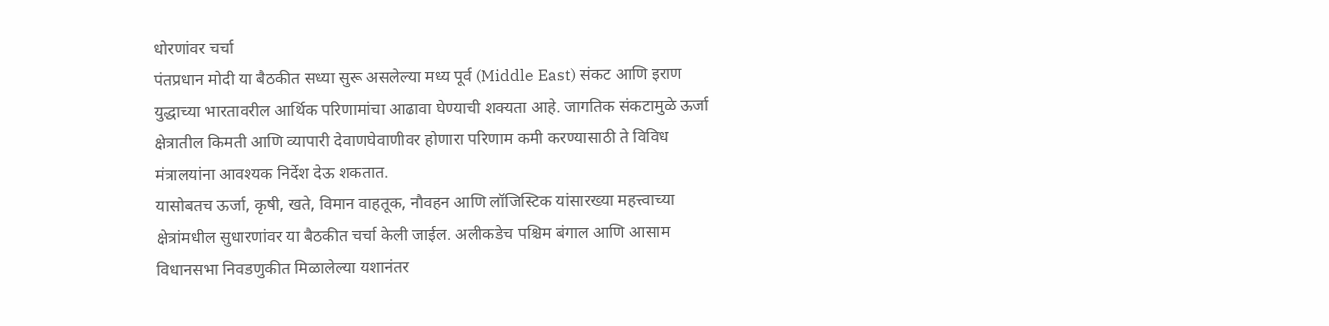धोरणांवर चर्चा
पंतप्रधान मोदी या बैठकीत सध्या सुरू असलेल्या मध्य पूर्व (Middle East) संकट आणि इराण युद्धाच्या भारतावरील आर्थिक परिणामांचा आढावा घेण्याची शक्यता आहे. जागतिक संकटामुळे ऊर्जा क्षेत्रातील किमती आणि व्यापारी देवाणघेवाणीवर होणारा परिणाम कमी करण्यासाठी ते विविध मंत्रालयांना आवश्यक निर्देश देऊ शकतात.
यासोबतच ऊर्जा, कृषी, खते, विमान वाहतूक, नौवहन आणि लॉजिस्टिक यांसारख्या महत्त्वाच्या क्षेत्रांमधील सुधारणांवर या बैठकीत चर्चा केली जाईल. अलीकडेच पश्चिम बंगाल आणि आसाम विधानसभा निवडणुकीत मिळालेल्या यशानंतर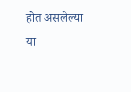होत असलेल्या या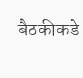बैठकीकडे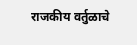राजकीय वर्तुळाचे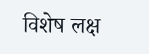विशेष लक्ष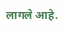लागले आहे.